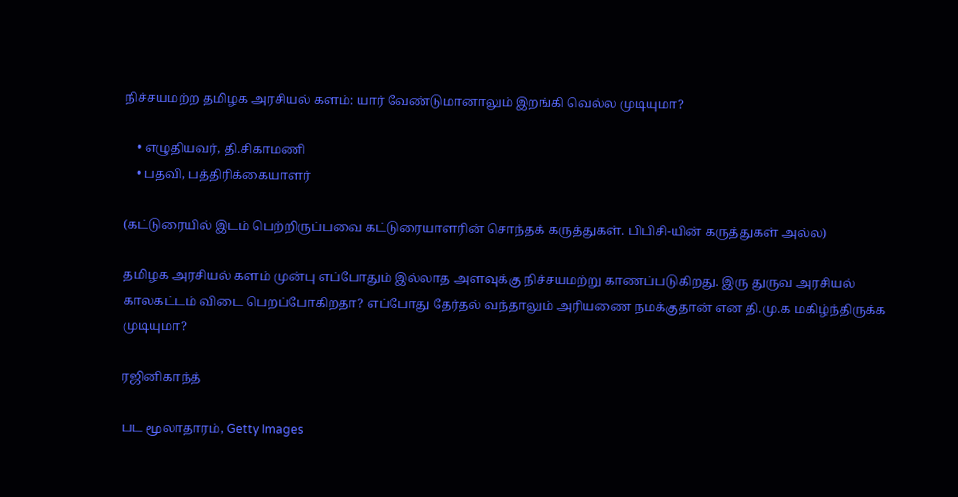நிச்சயமற்ற தமிழக அரசியல் களம்: யார் வேண்டுமானாலும் இறங்கி வெல்ல முடியுமா?

    • எழுதியவர், தி.சிகாமணி
    • பதவி, பத்திரிக்கையாளர்

(கட்டுரையில் இடம் பெற்றிருப்பவை கட்டுரையாளரின் சொந்தக் கருத்துகள். பிபிசி-யின் கருத்துகள் அல்ல)

தமிழக அரசியல் களம் முன்பு எப்போதும் இல்லாத அளவுக்கு நிச்சயமற்று காணப்படுகிறது. இரு துருவ அரசியல் காலகட்டம் விடை பெறப்போகிறதா? எப்போது தேர்தல் வந்தாலும் அரியணை நமக்குதான் என தி.மு.க மகிழ்ந்திருக்க முடியுமா?

ரஜினிகாந்த்

பட மூலாதாரம், Getty Images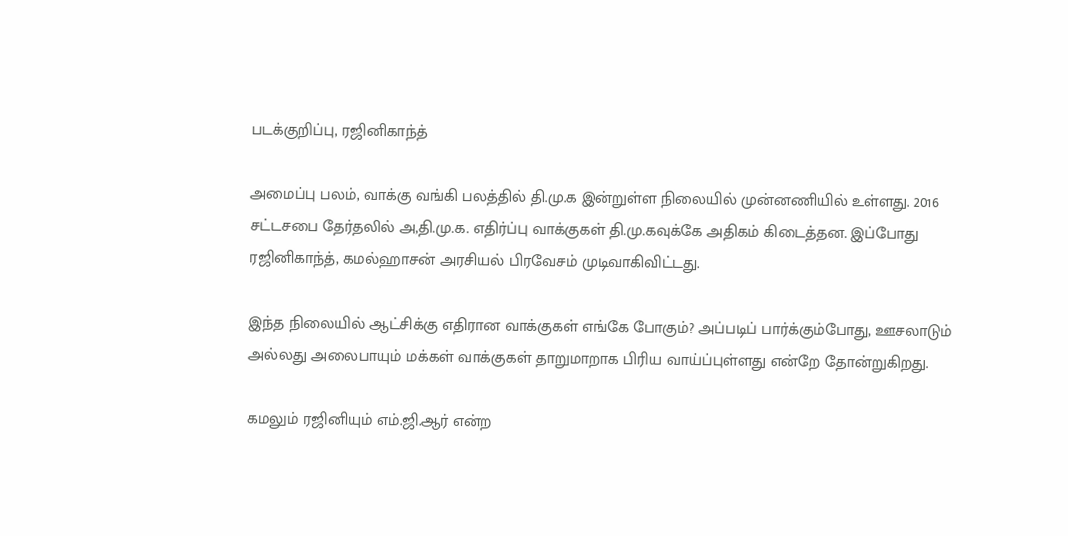படக்குறிப்பு, ரஜினிகாந்த்

அமைப்பு பலம், வாக்கு வங்கி பலத்தில் தி.மு.க இன்றுள்ள நிலையில் முன்னணியில் உள்ளது. 2016 சட்டசபை தேர்தலில் அ,தி.மு.க. எதிர்ப்பு வாக்குகள் தி.மு.கவுக்கே அதிகம் கிடைத்தன. இப்போது ரஜினிகாந்த், கமல்ஹாசன் அரசியல் பிரவேசம் முடிவாகிவிட்டது.

இந்த நிலையில் ஆட்சிக்கு எதிரான வாக்குகள் எங்கே போகும்? அப்படிப் பார்க்கும்போது, ஊசலாடும் அல்லது அலைபாயும் மக்கள் வாக்குகள் தாறுமாறாக பிரிய வாய்ப்புள்ளது என்றே தோன்றுகிறது.

கமலும் ரஜினியும் எம்.ஜி.ஆர் என்ற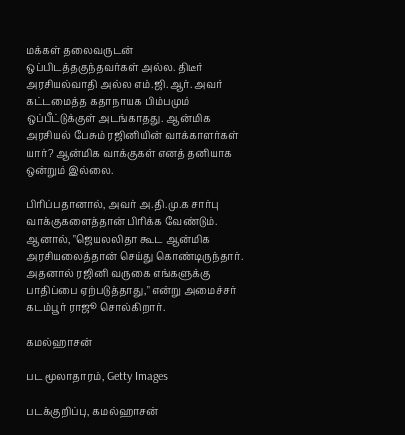மக்கள் தலைவருடன் ஒப்பிடத்தகுந்தவர்கள் அல்ல. திடீர் அரசியல்வாதி அல்ல எம்.ஜி.ஆர். அவர் கட்டமைத்த கதாநாயக பிம்பமும் ஒப்பீட்டுக்குள் அடங்காதது. ஆன்மிக அரசியல் பேசும் ரஜினியின் வாக்காளர்கள் யார்? ஆன்மிக வாக்குகள் எனத் தனியாக ஒன்றும் இல்லை.

பிரிப்பதானால், அவர் அ.தி.மு.க சார்பு வாக்குகளைத்தான் பிரிக்க வேண்டும். ஆனால், "ஜெயலலிதா கூட ஆன்மிக அரசியலைத்தான் செய்து கொண்டிருந்தார். அதனால் ரஜினி வருகை எங்களுக்கு பாதிப்பை ஏற்படுத்தாது," என்று அமைச்சர் கடம்பூர் ராஜூ சொல்கிறார்.

கமல்ஹாசன்

பட மூலாதாரம், Getty Images

படக்குறிப்பு, கமல்ஹாசன்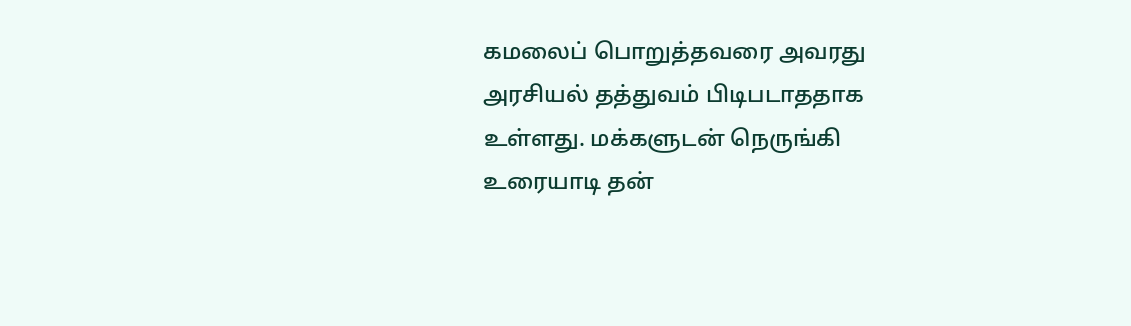கமலைப் பொறுத்தவரை அவரது அரசியல் தத்துவம் பிடிபடாததாக உள்ளது. மக்களுடன் நெருங்கி உரையாடி தன்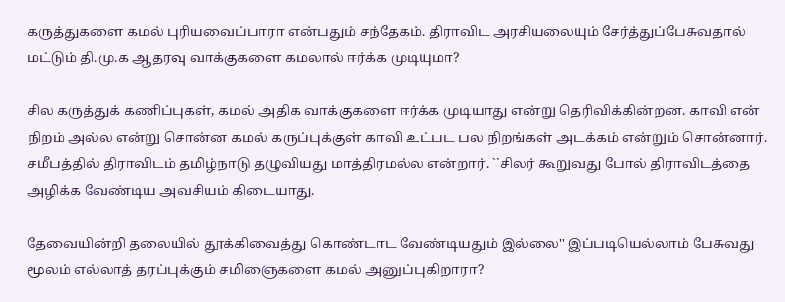கருத்துகளை கமல் புரியவைப்பாரா என்பதும் சந்தேகம். திராவிட அரசியலையும் சேர்த்துப்பேசுவதால் மட்டும் தி.மு.க ஆதரவு வாக்குகளை கமலால் ஈர்க்க முடியுமா?

சில கருத்துக் கணிப்புகள், கமல் அதிக வாக்குகளை ஈர்க்க முடியாது என்று தெரிவிக்கின்றன. காவி என் நிறம் அல்ல என்று சொன்ன கமல் கருப்புக்குள் காவி உட்பட பல நிறங்கள் அடக்கம் என்றும் சொன்னார். சமீபத்தில் திராவிடம் தமிழ்நாடு தழுவியது மாத்திரமல்ல என்றார். ``சிலர் கூறுவது போல் திராவிடத்தை அழிக்க வேண்டிய அவசியம் கிடையாது.

தேவையின்றி தலையில் தூக்கிவைத்து கொண்டாட வேண்டியதும் இல்லை'' இப்படியெல்லாம் பேசுவது மூலம் எல்லாத் தரப்புக்கும் சமிஞைகளை கமல் அனுப்புகிறாரா?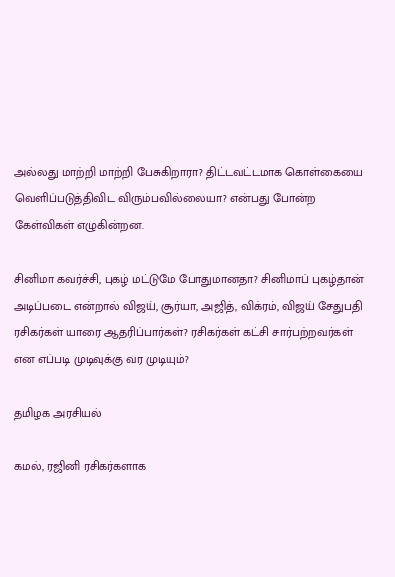அல்லது மாற்றி மாற்றி பேசுகிறாரா? திட்டவட்டமாக கொள்கையை வெளிப்படுத்திவிட விரும்பவில்லையா? என்பது போன்ற கேள்விகள் எழுகின்றன.

சினிமா கவர்ச்சி, புகழ் மட்டுமே போதுமானதா? சினிமாப் புகழ்தான் அடிப்படை என்றால் விஜய், சூர்யா, அஜித், விக்ரம், விஜய் சேதுபதி ரசிகர்கள் யாரை ஆதரிப்பார்கள்? ரசிகர்கள் கட்சி சார்பற்றவர்கள் என எப்படி முடிவுக்கு வர முடியும்?

தமிழக அரசியல்

கமல், ரஜினி ரசிகர்களாக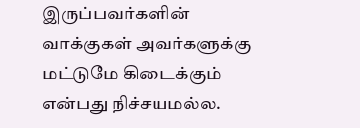இருப்பவர்களின் வாக்குகள் அவர்களுக்கு மட்டுமே கிடைக்கும் என்பது நிச்சயமல்ல.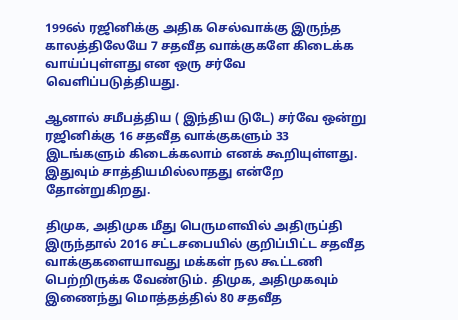1996ல் ரஜினிக்கு அதிக செல்வாக்கு இருந்த காலத்திலேயே 7 சதவீத வாக்குகளே கிடைக்க வாய்ப்புள்ளது என ஒரு சர்வே வெளிப்படுத்தியது.

ஆனால் சமீபத்திய ( இந்திய டுடே) சர்வே ஒன்று ரஜினிக்கு 16 சதவீத வாக்குகளும் 33 இடங்களும் கிடைக்கலாம் எனக் கூறியுள்ளது. இதுவும் சாத்தியமில்லாதது என்றே தோன்றுகிறது.

திமுக, அதிமுக மீது பெருமளவில் அதிருப்தி இருந்தால் 2016 சட்டசபையில் குறிப்பிட்ட சதவீத வாக்குகளையாவது மக்கள் நல கூட்டணி பெற்றிருக்க வேண்டும். திமுக, அதிமுகவும் இணைந்து மொத்தத்தில் 80 சதவீத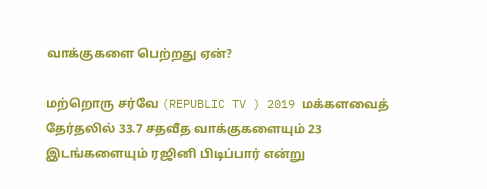வாக்குகளை பெற்றது ஏன்?

மற்றொரு சர்வே (REPUBLIC TV ) 2019 மக்களவைத் தேர்தலில் 33.7 சதவீத வாக்குகளையும் 23 இடங்களையும் ரஜினி பிடிப்பார் என்று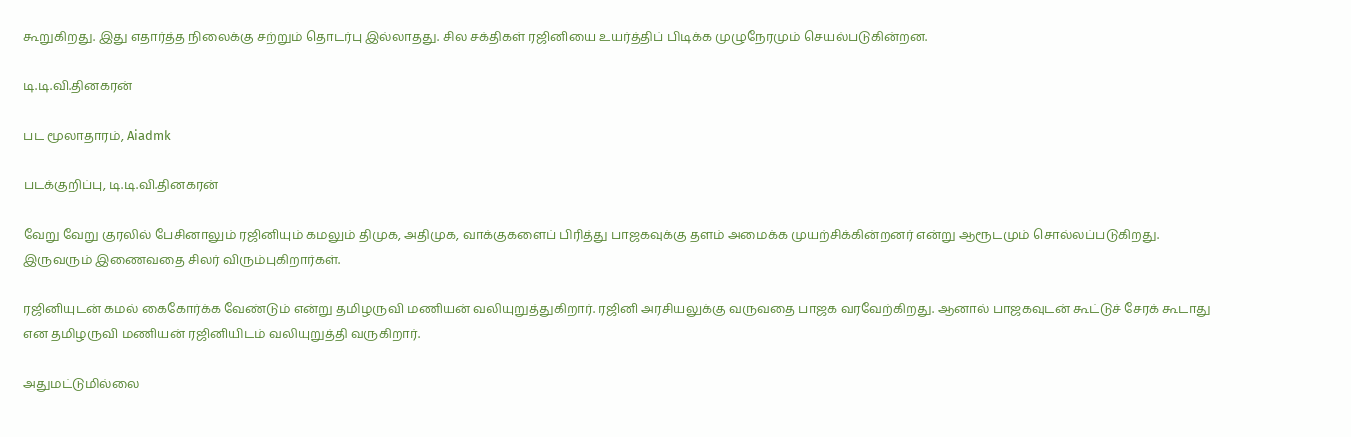கூறுகிறது. இது எதார்த்த நிலைக்கு சற்றும் தொடர்பு இல்லாதது. சில சக்திகள் ரஜினியை உயர்த்திப் பிடிக்க முழுநேரமும் செயல்படுகின்றன.

டி.டி.வி.தினகரன்

பட மூலாதாரம், Aiadmk

படக்குறிப்பு, டி.டி.வி.தினகரன்

வேறு வேறு குரலில் பேசினாலும் ரஜினியும் கமலும் திமுக, அதிமுக, வாக்குகளைப் பிரித்து பாஜகவுக்கு தளம் அமைக்க முயற்சிக்கின்றனர் என்று ஆரூடமும் சொல்லப்படுகிறது. இருவரும் இணைவதை சிலர் விரும்புகிறார்கள்.

ரஜினியுடன் கமல் கைகோர்க்க வேண்டும் என்று தமிழருவி மணியன் வலியுறுத்துகிறார். ரஜினி அரசியலுக்கு வருவதை பாஜக வரவேற்கிறது. ஆனால் பாஜகவுடன் கூட்டுச் சேரக் கூடாது என தமிழருவி மணியன் ரஜினியிடம் வலியுறுத்தி வருகிறார்.

அதுமட்டுமில்லை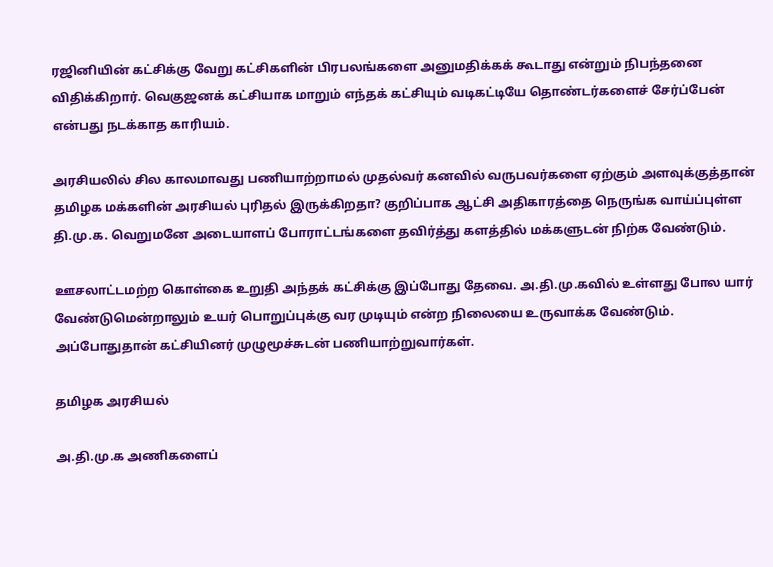ரஜினியின் கட்சிக்கு வேறு கட்சிகளின் பிரபலங்களை அனுமதிக்கக் கூடாது என்றும் நிபந்தனை விதிக்கிறார். வெகுஜனக் கட்சியாக மாறும் எந்தக் கட்சியும் வடிகட்டியே தொண்டர்களைச் சேர்ப்பேன் என்பது நடக்காத காரியம்.

அரசியலில் சில காலமாவது பணியாற்றாமல் முதல்வர் கனவில் வருபவர்களை ஏற்கும் அளவுக்குத்தான் தமிழக மக்களின் அரசியல் புரிதல் இருக்கிறதா? குறிப்பாக ஆட்சி அதிகாரத்தை நெருங்க வாய்ப்புள்ள தி.மு.க. வெறுமனே அடையாளப் போராட்டங்களை தவிர்த்து களத்தில் மக்களுடன் நிற்க வேண்டும்.

ஊசலாட்டமற்ற கொள்கை உறுதி அந்தக் கட்சிக்கு இப்போது தேவை. அ.தி.மு.கவில் உள்ளது போல யார் வேண்டுமென்றாலும் உயர் பொறுப்புக்கு வர முடியும் என்ற நிலையை உருவாக்க வேண்டும். அப்போதுதான் கட்சியினர் முழுமூச்சுடன் பணியாற்றுவார்கள்.

தமிழக அரசியல்

அ.தி.மு.க அணிகளைப்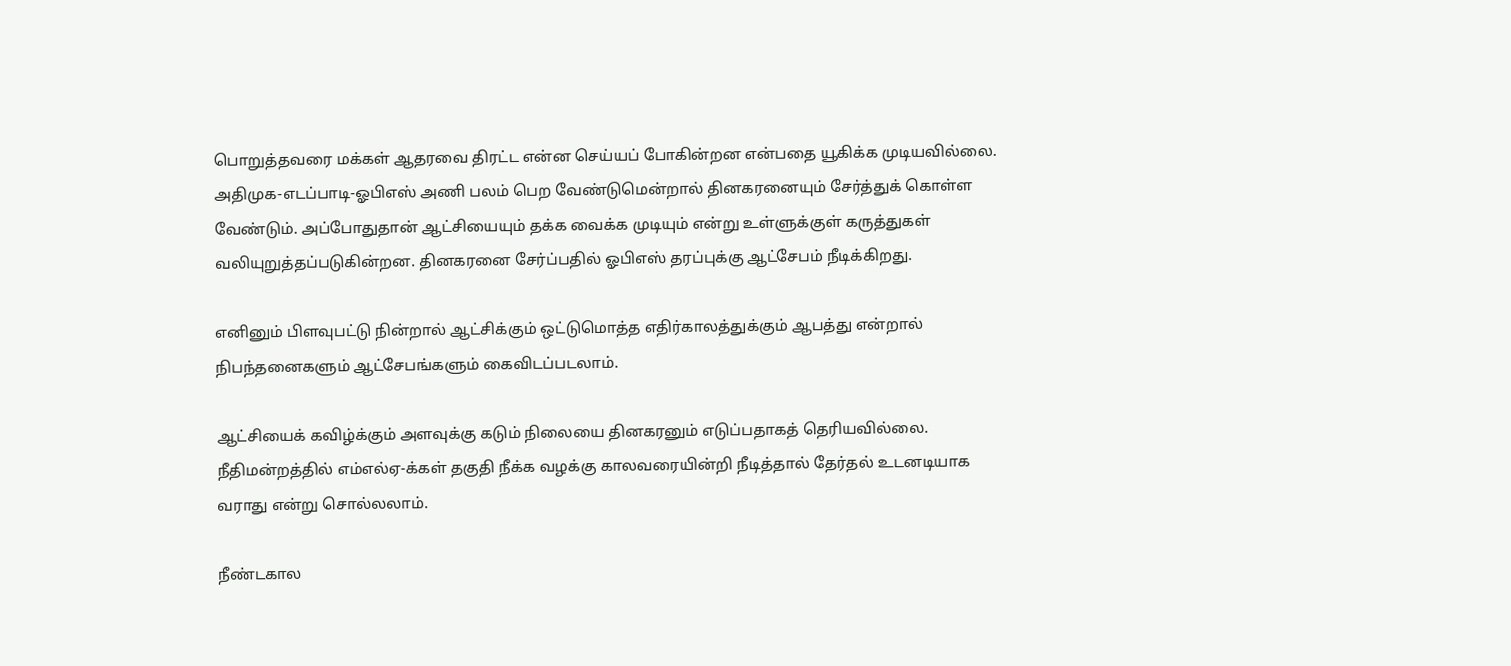பொறுத்தவரை மக்கள் ஆதரவை திரட்ட என்ன செய்யப் போகின்றன என்பதை யூகிக்க முடியவில்லை. அதிமுக-எடப்பாடி-ஓபிஎஸ் அணி பலம் பெற வேண்டுமென்றால் தினகரனையும் சேர்த்துக் கொள்ள வேண்டும். அப்போதுதான் ஆட்சியையும் தக்க வைக்க முடியும் என்று உள்ளுக்குள் கருத்துகள் வலியுறுத்தப்படுகின்றன. தினகரனை சேர்ப்பதில் ஓபிஎஸ் தரப்புக்கு ஆட்சேபம் நீடிக்கிறது.

எனினும் பிளவுபட்டு நின்றால் ஆட்சிக்கும் ஒட்டுமொத்த எதிர்காலத்துக்கும் ஆபத்து என்றால் நிபந்தனைகளும் ஆட்சேபங்களும் கைவிடப்படலாம்.

ஆட்சியைக் கவிழ்க்கும் அளவுக்கு கடும் நிலையை தினகரனும் எடுப்பதாகத் தெரியவில்லை. நீதிமன்றத்தில் எம்எல்ஏ-க்கள் தகுதி நீக்க வழக்கு காலவரையின்றி நீடித்தால் தேர்தல் உடனடியாக வராது என்று சொல்லலாம்.

நீண்டகால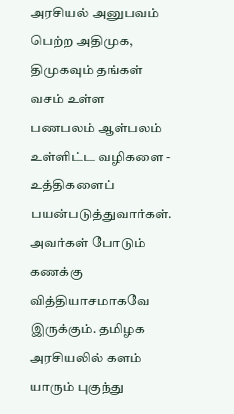அரசியல் அனுபவம் பெற்ற அதிமுக, திமுகவும் தங்கள் வசம் உள்ள பணபலம் ஆள்பலம் உள்ளிட்ட வழிகளை - உத்திகளைப் பயன்படுத்துவார்கள். அவர்கள் போடும் கணக்கு வித்தியாசமாகவே இருக்கும். தமிழக அரசியலில் களம் யாரும் புகுந்து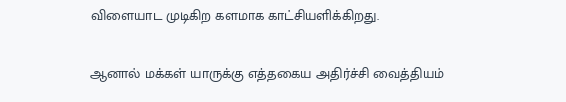விளையாட முடிகிற களமாக காட்சியளிக்கிறது.

ஆனால் மக்கள் யாருக்கு எத்தகைய அதிர்ச்சி வைத்தியம்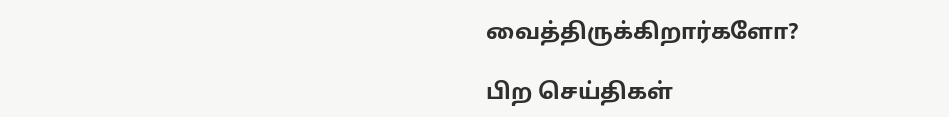வைத்திருக்கிறார்களோ?

பிற செய்திகள்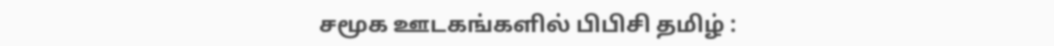சமூக ஊடகங்களில் பிபிசி தமிழ் :